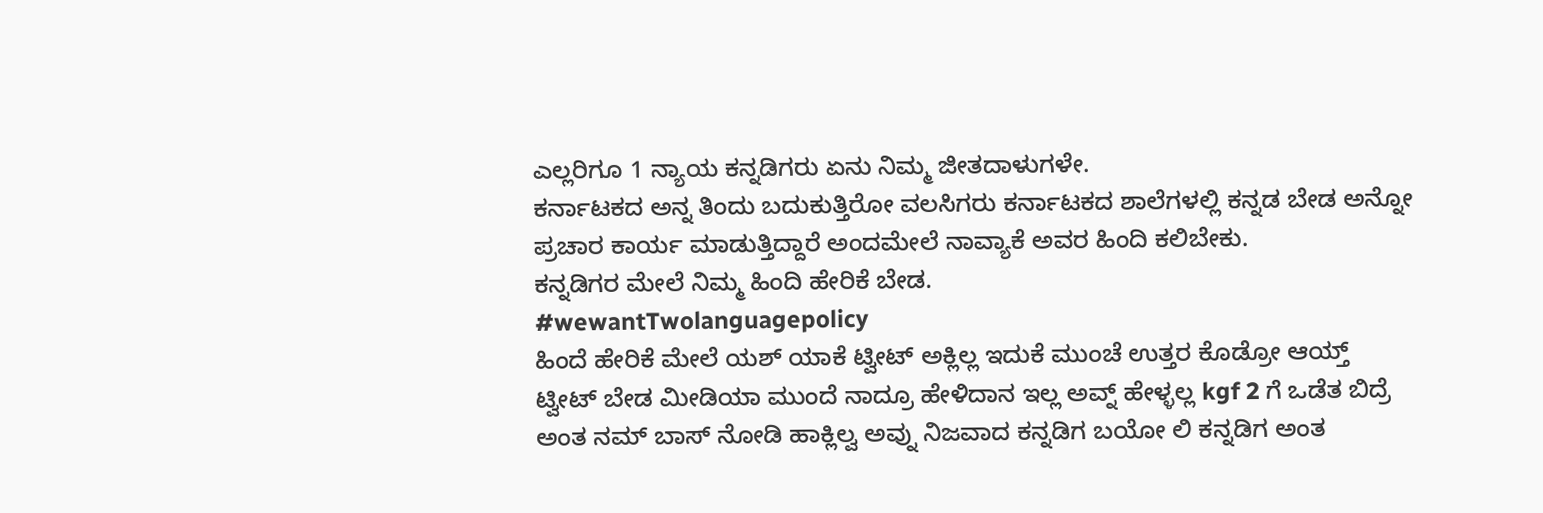ಎಲ್ಲರಿಗೂ 1 ನ್ಯಾಯ ಕನ್ನಡಿಗರು ಏನು ನಿಮ್ಮ ಜೀತದಾಳುಗಳೇ.
ಕರ್ನಾಟಕದ ಅನ್ನ ತಿಂದು ಬದುಕುತ್ತಿರೋ ವಲಸಿಗರು ಕರ್ನಾಟಕದ ಶಾಲೆಗಳಲ್ಲಿ ಕನ್ನಡ ಬೇಡ ಅನ್ನೋ ಪ್ರಚಾರ ಕಾರ್ಯ ಮಾಡುತ್ತಿದ್ದಾರೆ ಅಂದಮೇಲೆ ನಾವ್ಯಾಕೆ ಅವರ ಹಿಂದಿ ಕಲಿಬೇಕು.
ಕನ್ನಡಿಗರ ಮೇಲೆ ನಿಮ್ಮ ಹಿಂದಿ ಹೇರಿಕೆ ಬೇಡ.
#wewantTwolanguagepolicy
ಹಿಂದೆ ಹೇರಿಕೆ ಮೇಲೆ ಯಶ್ ಯಾಕೆ ಟ್ವೀಟ್ ಅಕ್ಲಿಲ್ಲ ಇದುಕೆ ಮುಂಚೆ ಉತ್ತರ ಕೊಡ್ರೋ ಆಯ್ತ್ ಟ್ವೀಟ್ ಬೇಡ ಮೀಡಿಯಾ ಮುಂದೆ ನಾದ್ರೂ ಹೇಳಿದಾನ ಇಲ್ಲ ಅವ್ನ್ ಹೇಳ್ಳಲ್ಲ kgf 2 ಗೆ ಒಡೆತ ಬಿದ್ರೆ ಅಂತ ನಮ್ ಬಾಸ್ ನೋಡಿ ಹಾಕ್ಲಿಲ್ವ ಅವ್ನು ನಿಜವಾದ ಕನ್ನಡಿಗ ಬಯೋ ಲಿ ಕನ್ನಡಿಗ ಅಂತ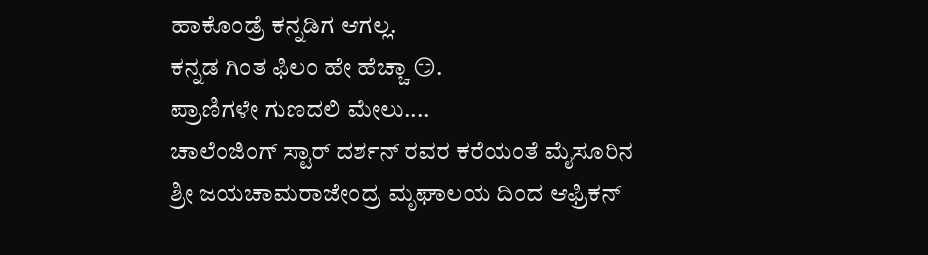ಹಾಕೊಂಡ್ರೆ ಕನ್ನಡಿಗ ಆಗಲ್ಲ.
ಕನ್ನಡ ಗಿಂತ ಫಿಲಂ ಹೇ ಹೆಚ್ಚಾ 😏.
ಪ್ರಾಣಿಗಳೇ ಗುಣದಲಿ ಮೇಲು....
ಚಾಲೆಂಜಿಂಗ್ ಸ್ಟಾರ್ ದರ್ಶನ್ ರವರ ಕರೆಯಂತೆ ಮೈಸೂರಿನ ಶ್ರೀ ಜಯಚಾಮರಾಜೇಂದ್ರ ಮೃಘಾಲಯ ದಿಂದ ಆಫ್ರಿಕನ್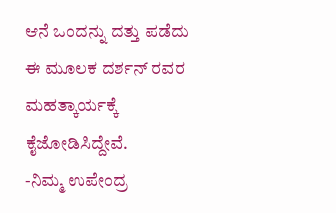ಆನೆ ಒಂದನ್ನು ದತ್ತು ಪಡೆದು ಈ ಮೂಲಕ ದರ್ಶನ್ ರವರ ಮಹತ್ಕಾರ್ಯಕ್ಕೆ ಕೈಜೋಡಿಸಿದ್ದೇವೆ.
-ನಿಮ್ಮ ಉಪೇಂದ್ರ